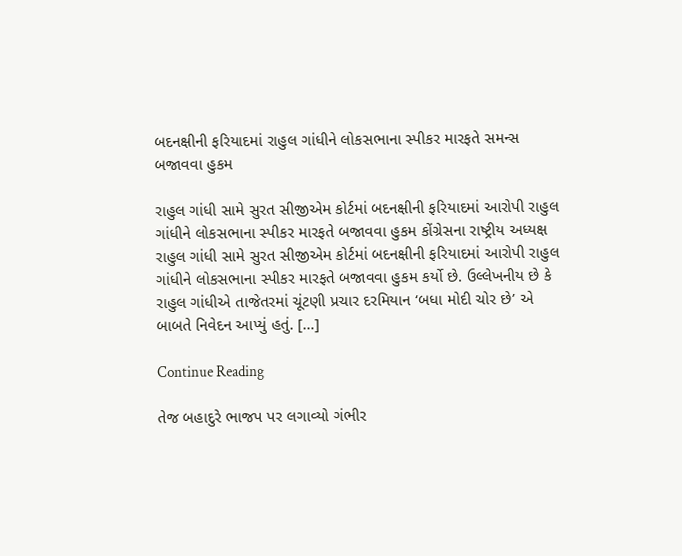બદનક્ષીની ફરિયાદમાં રાહુલ ગાંધીને લોકસભાના સ્પીકર મારફતે સમન્સ બજાવવા હુકમ

રાહુલ ગાંધી સામે સુરત સીજીએમ કોર્ટમાં બદનક્ષીની ફરિયાદમાં આરોપી રાહુલ ગાંધીને લોકસભાના સ્પીકર મારફતે બજાવવા હુકમ કોંગ્રેસના રાષ્ટ્રીય અધ્યક્ષ રાહુલ ગાંધી સામે સુરત સીજીએમ કોર્ટમાં બદનક્ષીની ફરિયાદમાં આરોપી રાહુલ ગાંધીને લોકસભાના સ્પીકર મારફતે બજાવવા હુકમ કર્યો છે. ઉલ્લેખનીય છે કે રાહુલ ગાંધીએ તાજેતરમાં ચૂંટણી પ્રચાર દરમિયાન ‘બધા મોદી ચોર છે’ એ બાબતે નિવેદન આપ્યું હતું. […]

Continue Reading

તેજ બહાદુરે ભાજપ પર લગાવ્યો ગંભીર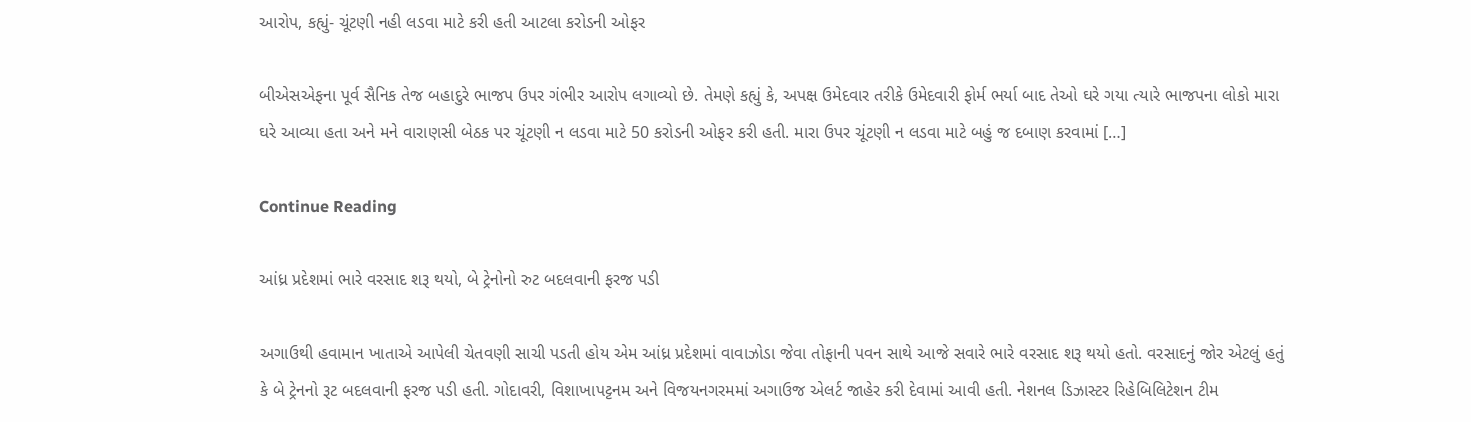આરોપ, કહ્યું- ચૂંટણી નહી લડવા માટે કરી હતી આટલા કરોડની ઓફર

બીએસએફના પૂર્વ સૈનિક તેજ બહાદુરે ભાજપ ઉપર ગંભીર આરોપ લગાવ્યો છે. તેમણે કહ્યું કે, અપક્ષ ઉમેદવાર તરીકે ઉમેદવારી ફોર્મ ભર્યા બાદ તેઓ ઘરે ગયા ત્યારે ભાજપના લોકો મારા ઘરે આવ્યા હતા અને મને વારાણસી બેઠક પર ચૂંટણી ન લડવા માટે 50 કરોડની ઓફર કરી હતી. મારા ઉપર ચૂંટણી ન લડવા માટે બહું જ દબાણ કરવામાં […]

Continue Reading

આંધ્ર પ્રદેશમાં ભારે વરસાદ શરૂ થયો, બે ટ્રેનોનો રુટ બદલવાની ફરજ પડી

અગાઉથી હવામાન ખાતાએ આપેલી ચેતવણી સાચી પડતી હોય એમ આંધ્ર પ્રદેશમાં વાવાઝોડા જેવા તોફાની પવન સાથે આજે સવારે ભારે વરસાદ શરૂ થયો હતો. વરસાદનું જોર એટલું હતું કે બે ટ્રેનનો રૂટ બદલવાની ફરજ પડી હતી. ગોદાવરી, વિશાખાપટ્ટનમ અને વિજયનગરમમાં અગાઉજ એલર્ટ જાહેર કરી દેવામાં આવી હતી. નેશનલ ડિઝાસ્ટર રિહેબિલિટેશન ટીમ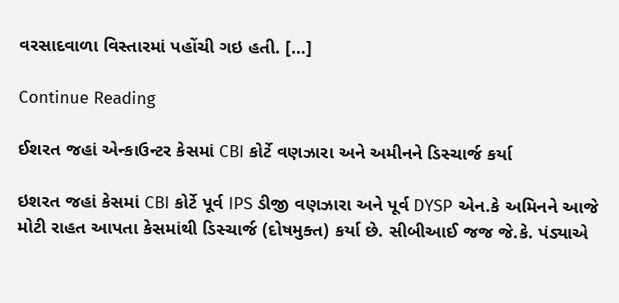વરસાદવાળા વિસ્તારમાં પહોંચી ગઇ હતી. […]

Continue Reading

ઈશરત જહાં એન્કાઉન્ટર કેસમાં CBI કોર્ટે વણઝારા અને અમીનને ડિસ્ચાર્જ કર્યા

ઇશરત જહાં કેસમાં CBI કોર્ટે પૂર્વ IPS ડીજી વણઝારા અને પૂર્વ DYSP એન.કે અમિનને આજે મોટી રાહત આપતા કેસમાંથી ડિસ્ચાર્જ (દોષમુક્ત) કર્યા છે. સીબીઆઈ જજ જે.કે. પંડ્યાએ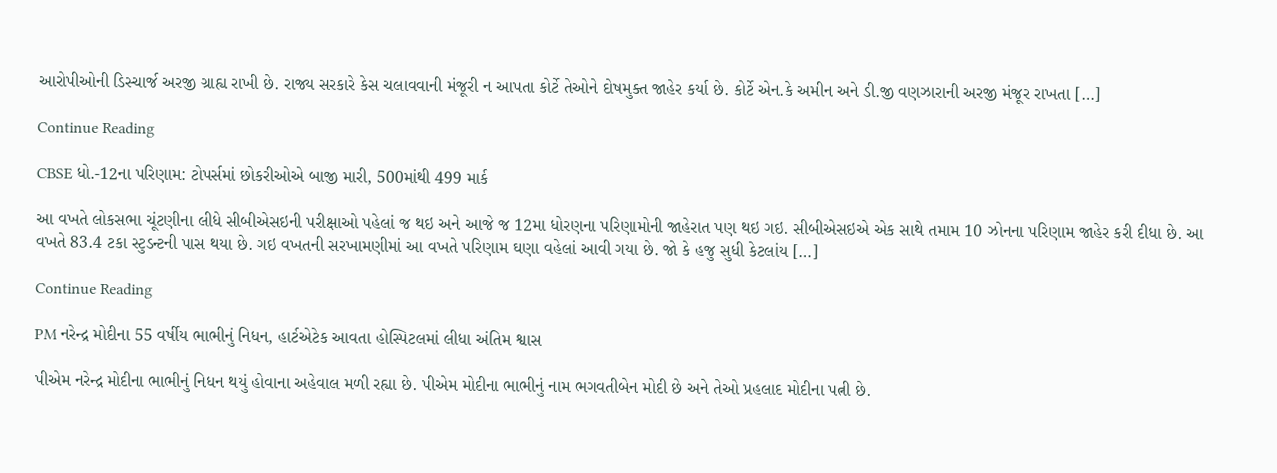આરોપીઓની ડિસ્ચાર્જ અરજી ગ્રાહ્ય રાખી છે. રાજ્ય સરકારે કેસ ચલાવવાની મંજૂરી ન આપતા કોર્ટે તેઓને દોષમુક્ત જાહેર કર્યા છે. કોર્ટે એન.કે અમીન અને ડી.જી વણઝારાની અરજી મંજૂર રાખતા […]

Continue Reading

CBSE ધો.-12ના પરિણામ: ટોપર્સમાં છોકરીઓએ બાજી મારી, 500માંથી 499 માર્ક

આ વખતે લોકસભા ચૂંટણીના લીધે સીબીએસઇની પરીક્ષાઓ પહેલાં જ થઇ અને આજે જ 12મા ધોરણના પરિણામોની જાહેરાત પણ થઇ ગઇ. સીબીએસઇએ એક સાથે તમામ 10 ઝોનના પરિણામ જાહેર કરી દીધા છે. આ વખતે 83.4 ટકા સ્ટુડન્ટની પાસ થયા છે. ગઇ વખતની સરખામણીમાં આ વખતે પરિણામ ઘણા વહેલાં આવી ગયા છે. જો કે હજુ સુધી કેટલાંય […]

Continue Reading

PM નરેન્દ્ર મોદીના 55 વર્ષીય ભાભીનું નિધન, હાર્ટએટેક આવતા હોસ્પિટલમાં લીધા અંતિમ શ્વાસ

પીએમ નરેન્દ્ર મોદીના ભાભીનું નિધન થયું હોવાના અહેવાલ મળી રહ્યા છે. પીએમ મોદીના ભાભીનું નામ ભગવતીબેન મોદી છે અને તેઓ પ્રહલાદ મોદીના પત્ની છે.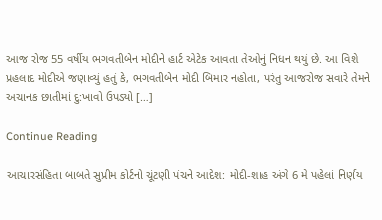આજ રોજ 55 વર્ષીય ભગવતીબેન મોદીને હાર્ટ એટેક આવતા તેઓનું નિધન થયું છે. આ વિશે પ્રહલાદ મોદીએ જણાવ્યું હતું કે, ભગવતીબેન મોદી બિમાર નહોતા, પરંતુ આજરોજ સવારે તેમને અચાનક છાતીમાં દુ:ખાવો ઉપડ્યો […]

Continue Reading

આચારસંહિતા બાબતે સુપ્રીમ કોર્ટનો ચૂંટણી પંચને આદેશ: મોદી-શાહ અંગે 6 મે પહેલાં નિર્ણય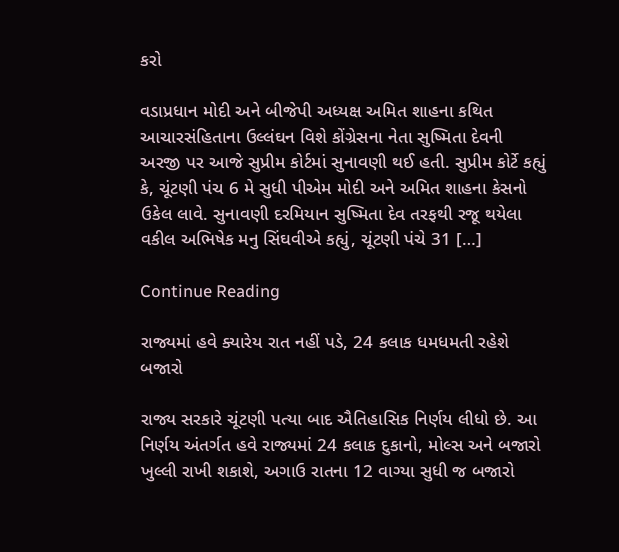કરો

વડાપ્રધાન મોદી અને બીજેપી અધ્યક્ષ અમિત શાહના કથિત આચારસંહિતાના ઉલ્લંઘન વિશે કોંગ્રેસના નેતા સુષ્મિતા દેવની અરજી પર આજે સુપ્રીમ કોર્ટમાં સુનાવણી થઈ હતી. સુપ્રીમ કોર્ટે કહ્યું કે, ચૂંટણી પંચ 6 મે સુધી પીએમ મોદી અને અમિત શાહના કેસનો ઉકેલ લાવે. સુનાવણી દરમિયાન સુષ્મિતા દેવ તરફથી રજૂ થયેલા વકીલ અભિષેક મનુ સિંઘવીએ કહ્યું, ચૂંટણી પંચે 31 […]

Continue Reading

રાજ્યમાં હવે ક્યારેય રાત નહીં પડે, 24 કલાક ધમધમતી રહેશે બજારો

રાજ્ય સરકારે ચૂંટણી પત્યા બાદ ઐતિહાસિક નિર્ણય લીધો છે. આ નિર્ણય અંતર્ગત હવે રાજ્યમાં 24 કલાક દુકાનો, મોલ્સ અને બજારો ખુલ્લી રાખી શકાશે, અગાઉ રાતના 12 વાગ્યા સુધી જ બજારો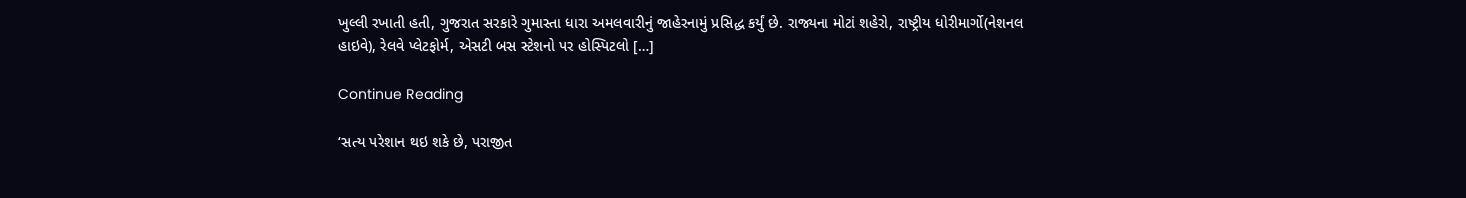ખુલ્લી રખાતી હતી, ગુજરાત સરકારે ગુમાસ્તા ધારા અમલવારીનું જાહેરનામું પ્રસિદ્ધ કર્યું છે. રાજ્યના મોટાં શહેરો, રાષ્ટ્રીય ધોરીમાર્ગો(નેશનલ હાઇવે), રેલવે પ્લેટફોર્મ, એસટી બસ સ્ટેશનો પર હોસ્પિટલો […]

Continue Reading

‘સત્ય પરેશાન થઇ શકે છે, પરાજીત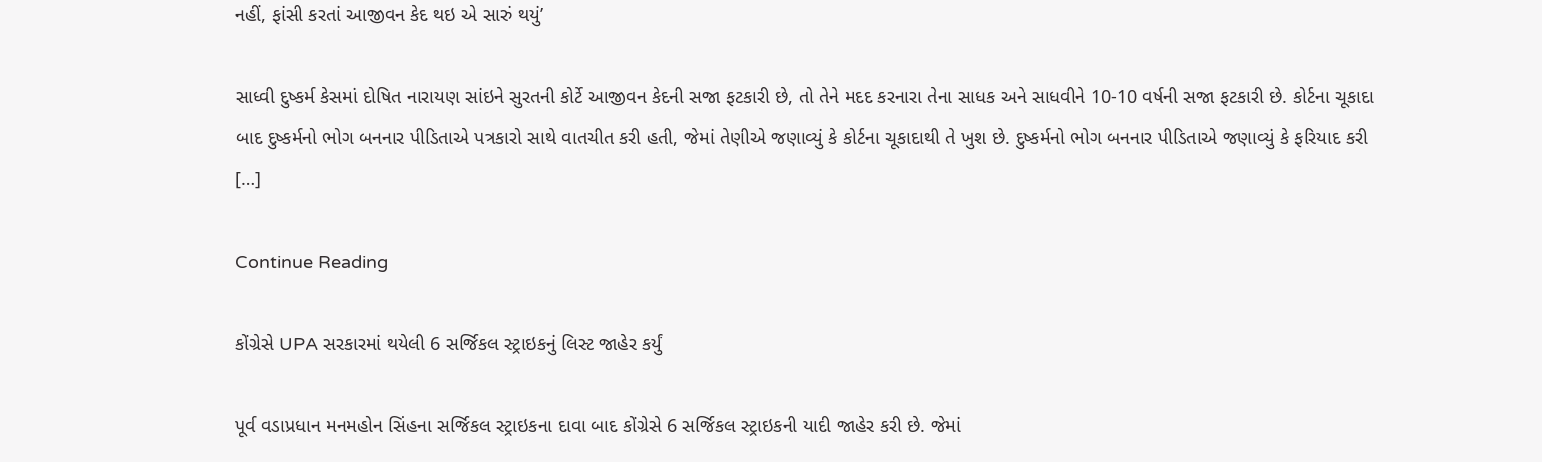નહીં, ફાંસી કરતાં આજીવન કેદ થઇ એ સારું થયું’

સાધ્વી દુષ્કર્મ કેસમાં દોષિત નારાયણ સાંઇને સુરતની કોર્ટે આજીવન કેદની સજા ફટકારી છે, તો તેને મદદ કરનારા તેના સાધક અને સાધવીને 10-10 વર્ષની સજા ફટકારી છે. કોર્ટના ચૂકાદા બાદ દુષ્કર્મનો ભોગ બનનાર પીડિતાએ પત્રકારો સાથે વાતચીત કરી હતી, જેમાં તેણીએ જણાવ્યું કે કોર્ટના ચૂકાદાથી તે ખુશ છે. દુષ્કર્મનો ભોગ બનનાર પીડિતાએ જણાવ્યું કે ફરિયાદ કરી […]

Continue Reading

કોંગ્રેસે UPA સરકારમાં થયેલી 6 સર્જિકલ સ્ટ્રાઇકનું લિસ્ટ જાહેર કર્યું

પૂર્વ વડાપ્રધાન મનમહોન સિંહના સર્જિકલ સ્ટ્રાઇકના દાવા બાદ કોંગ્રેસે 6 સર્જિકલ સ્ટ્રાઇકની યાદી જાહેર કરી છે. જેમાં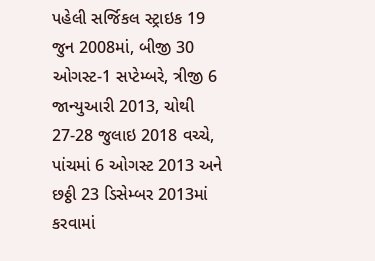પહેલી સર્જિકલ સ્ટ્રાઇક 19 જુન 2008માં, બીજી 30 ઓગસ્ટ-1 સપ્ટેમ્બરે, ત્રીજી 6 જાન્યુઆરી 2013, ચોથી 27-28 જુલાઇ 2018 વચ્ચે, પાંચમાં 6 ઓગસ્ટ 2013 અને છઠ્ઠી 23 ડિસેમ્બર 2013માં કરવામાં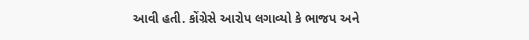આવી હતી. કોંગ્રેસે આરોપ લગાવ્યો કે ભાજપ અને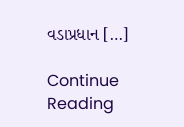વડાપ્રધાન […]

Continue Reading